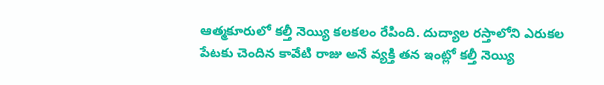ఆత్మకూరులో కల్తీ నెయ్యి కలకలం రేపింది. దుద్యాల రస్తాలోని ఎరుకల పేటకు చెందిన కావేటి రాజు అనే వ్యక్తి తన ఇంట్లో కల్తీ నెయ్యి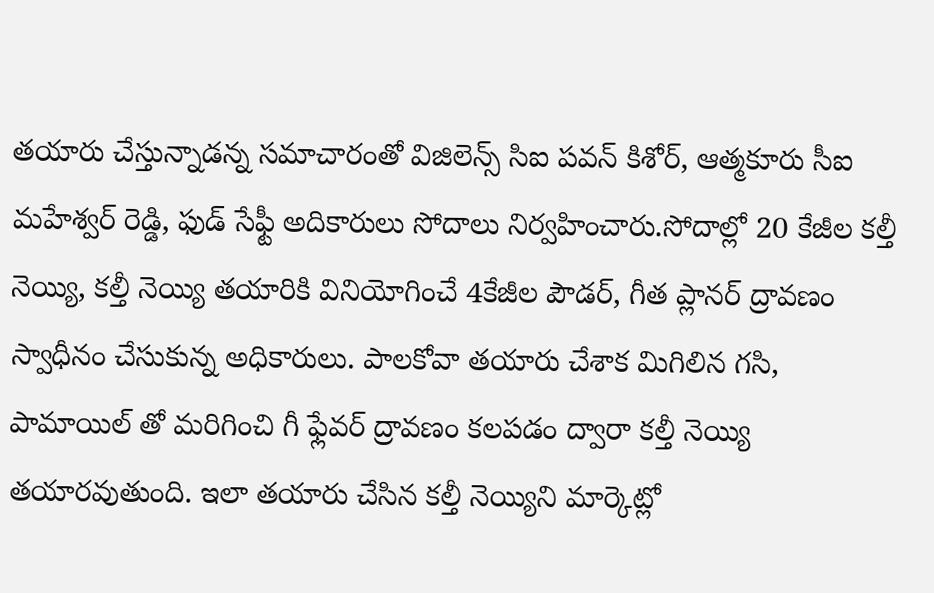తయారు చేస్తున్నాడన్న సమాచారంతో విజిలెన్స్ సిఐ పవన్ కిశోర్, ఆత్మకూరు సీఐ మహేశ్వర్ రెడ్డి, ఫుడ్ సేఫ్టీ అదికారులు సోదాలు నిర్వహించారు.సోదాల్లో 20 కేజీల కల్తీ నెయ్యి, కల్తీ నెయ్యి తయారికి వినియోగించే 4కేజీల పౌడర్, గీత ప్లానర్ ద్రావణం స్వాధీనం చేసుకున్న అధికారులు. పాలకోవా తయారు చేశాక మిగిలిన గసి, పామాయిల్ తో మరిగించి గీ ఫ్లేవర్ ద్రావణం కలపడం ద్వారా కల్తీ నెయ్యి తయారవుతుంది. ఇలా తయారు చేసిన కల్తీ నెయ్యిని మార్కెట్లో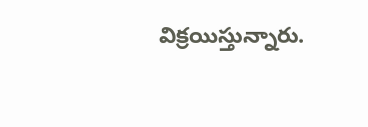విక్రయిస్తున్నారు.